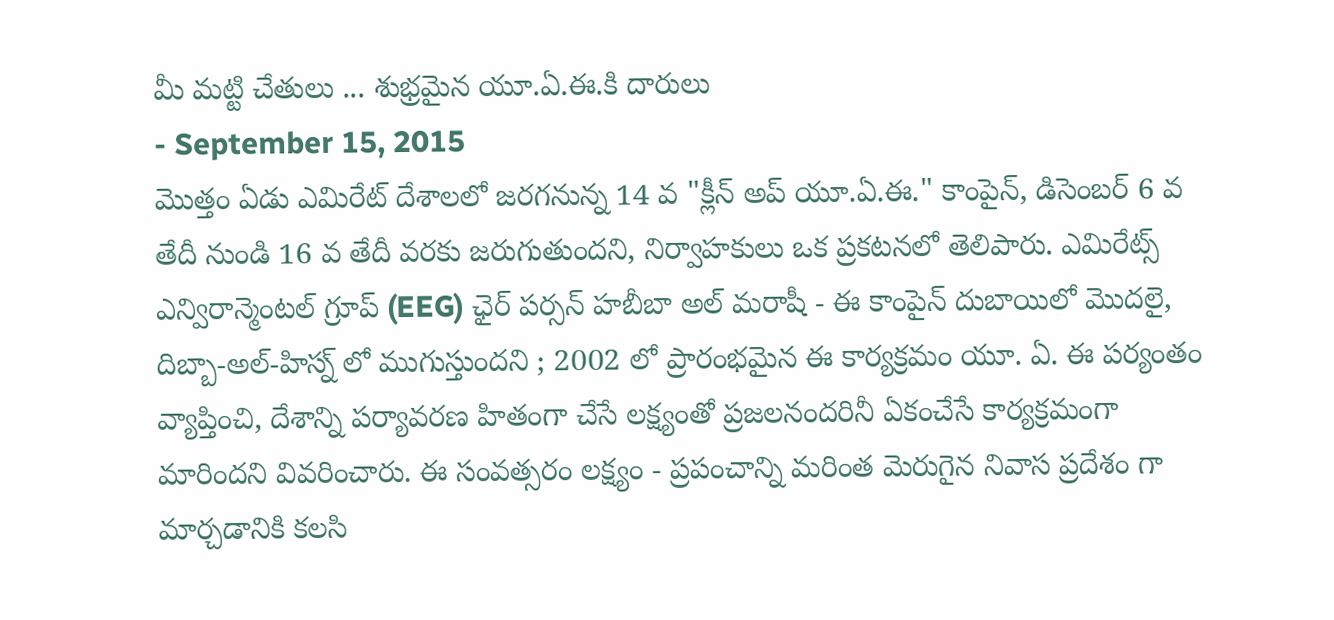మీ మట్టి చేతులు ... శుభ్రమైన యూ.ఏ.ఈ.కి దారులు
- September 15, 2015
మొత్తం ఏడు ఎమిరేట్ దేశాలలో జరగనున్న 14 వ "క్లీన్ అప్ యూ.ఏ.ఈ." కాంపైన్, డిసెంబర్ 6 వ తేదీ నుండి 16 వ తేదీ వరకు జరుగుతుందని, నిర్వాహకులు ఒక ప్రకటనలో తెలిపారు. ఎమిరేట్స్ ఎన్విరాన్మెంటల్ గ్రూప్ (EEG) ఛైర్ పర్సన్ హబీబా అల్ మరాషీ - ఈ కాంపైన్ దుబాయిలో మొదలై, దిబ్బా-అల్-హిస్న్ లో ముగుస్తుందని ; 2002 లో ప్రారంభమైన ఈ కార్యక్రమం యూ. ఏ. ఈ పర్యంతం వ్యాప్తించి, దేశాన్ని పర్యావరణ హితంగా చేసే లక్ష్యంతో ప్రజలనందరినీ ఏకంచేసే కార్యక్రమంగా మారిందని వివరించారు. ఈ సంవత్సరం లక్ష్యం - ప్రపంచాన్ని మరింత మెరుగైన నివాస ప్రదేశం గా మార్చడానికి కలసి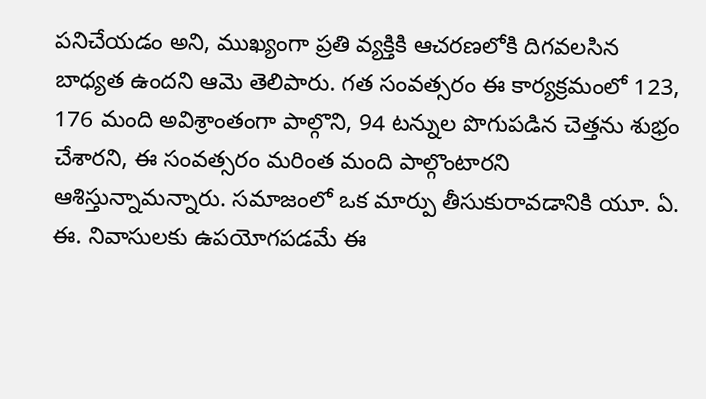పనిచేయడం అని, ముఖ్యంగా ప్రతి వ్యక్తికి ఆచరణలోకి దిగవలసిన బాధ్యత ఉందని ఆమె తెలిపారు. గత సంవత్సరం ఈ కార్యక్రమంలో 123, 176 మంది అవిశ్రాంతంగా పాల్గొని, 94 టన్నుల పొగుపడిన చెత్తను శుభ్రం చేశారని, ఈ సంవత్సరం మరింత మంది పాల్గొంటారని ఆశిస్తున్నామన్నారు. సమాజంలో ఒక మార్పు తీసుకురావడానికి యూ. ఏ. ఈ. నివాసులకు ఉపయోగపడమే ఈ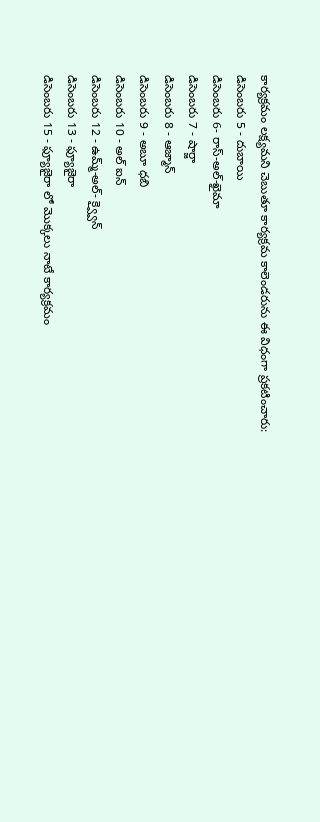కార్యక్రమం లక్ష్యమని చెబుతూ కార్యక్రమ కాలెండరును ఈ విధంగా ప్రకటించారు:
డిసెంబరు 5 - దుబాయి
డిసెంబరు 6- రాస్-అల్-ఖైమా
డిసెంబరు 7 - షార్జా
డిసెంబరు 8 - ఆజ్మాన్
డిసెంబరు 9 - అబూ ధబి
డిసెంబరు 10 - అల్ ఐన్
డిసెంబరు 12 - ఉమ్మ్-అల్- క్వ్వైన్
డిసెంబరు 13 - ఫ్యూజైరా
డిసెంబరు 15 - ఫ్యూజైరా లో మొక్కలు నాటే కార్యక్రమం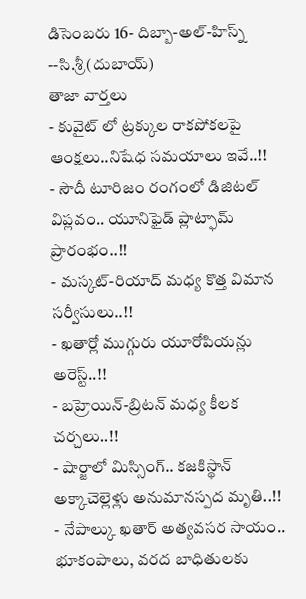డిసెంబరు 16- దిబ్బా-అల్-హిస్న్
--సి.శ్రీ(దుబాయ్)
తాజా వార్తలు
- కువైట్ లో ట్రక్కుల రాకపోకలపై ఆంక్షలు..నిషేధ సమయాలు ఇవే..!!
- సౌదీ టూరిజం రంగంలో డిజిటల్ విప్లవం.. యూనిఫైడ్ ప్లాట్ఫామ్ ప్రారంభం..!!
- మస్కట్-రియాద్ మధ్య కొత్త విమాన సర్వీసులు..!!
- ఖతార్లో ముగ్గురు యూరోపియన్లు అరెస్ట్..!!
- బహ్రెయిన్-బ్రిటన్ మధ్య కీలక చర్చలు..!!
- షార్జాలో మిస్సింగ్.. కజకిస్థాన్ అక్కాచెల్లెళ్లు అనుమానస్పద మృతి..!!
- నేపాల్కు ఖతార్ అత్యవసర సాయం.. భూకంపాలు, వరద బాధితులకు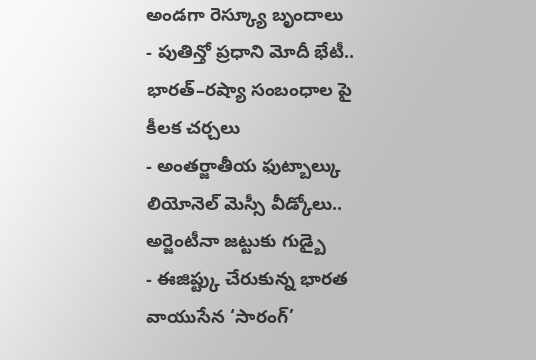అండగా రెస్క్యూ బృందాలు
- పుతిన్తో ప్రధాని మోదీ భేటీ.. భారత్–రష్యా సంబంధాల పై కీలక చర్చలు
- అంతర్జాతీయ ఫుట్బాల్కు లియోనెల్ మెస్సీ వీడ్కోలు.. అర్జెంటీనా జట్టుకు గుడ్బై
- ఈజిప్ట్కు చేరుకున్న భారత వాయుసేన ‘సారంగ్’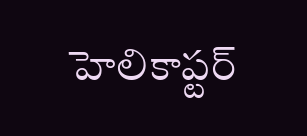హెలికాప్టర్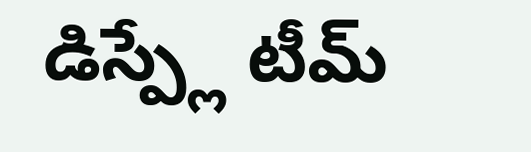డిస్ప్లే టీమ్